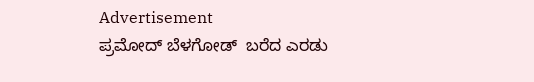Advertisement
ಪ್ರಮೋದ್ ಬೆಳಗೋಡ್  ಬರೆದ ಎರಡು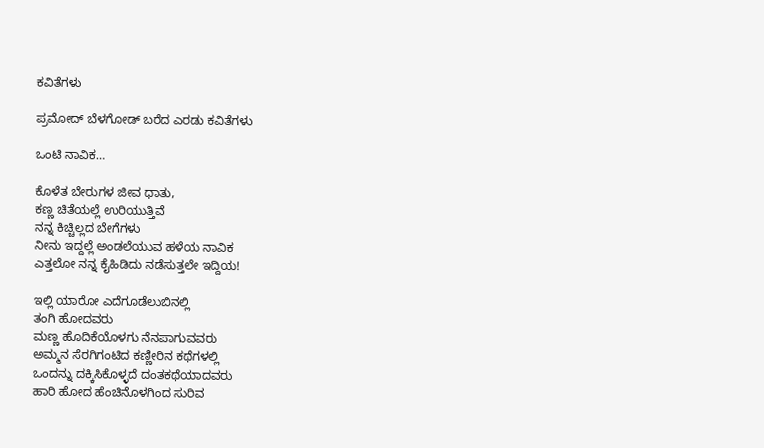ಕವಿತೆಗಳು

ಪ್ರಮೋದ್ ಬೆಳಗೋಡ್ ಬರೆದ ಎರಡು ಕವಿತೆಗಳು

ಒಂಟಿ ನಾವಿಕ…

ಕೊಳೆತ ಬೇರುಗಳ ಜೀವ ಧಾತು,
ಕಣ್ಣ ಚಿತೆಯಲ್ಲೆ ಉರಿಯುತ್ತಿವೆ
ನನ್ನ ಕಿಚ್ಚಿಲ್ಲದ ಬೇಗೆಗಳು
ನೀನು ಇದ್ದಲ್ಲೆ ಅಂಡಲೆಯುವ ಹಳೆಯ ನಾವಿಕ
ಎತ್ತಲೋ ನನ್ನ ಕೈಹಿಡಿದು ನಡೆಸುತ್ತಲೇ ಇದ್ದಿಯ!

ಇಲ್ಲಿ ಯಾರೋ ಎದೆಗೂಡೆಲುಬಿನಲ್ಲಿ
ತಂಗಿ ಹೋದವರು
ಮಣ್ಣ ಹೊದಿಕೆಯೊಳಗು ನೆನಪಾಗುವವರು
ಅಮ್ಮನ ಸೆರಗಿಗಂಟಿದ ಕಣ್ಣೀರಿನ ಕಥೆಗಳಲ್ಲಿ
ಒಂದನ್ನು ದಕ್ಕಿಸಿಕೊಳ್ಳದೆ ದಂತಕಥೆಯಾದವರು
ಹಾರಿ ಹೋದ ಹೆಂಚಿನೊಳಗಿಂದ ಸುರಿವ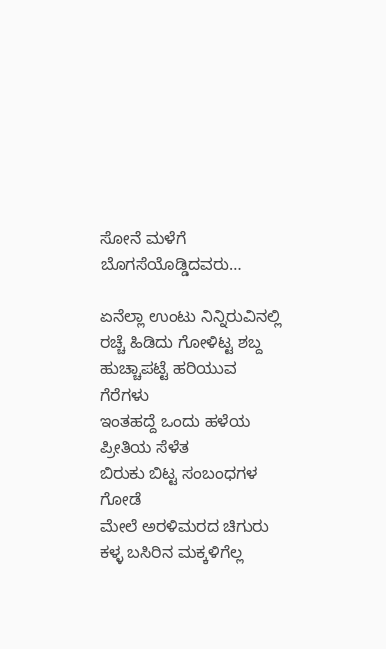ಸೋನೆ ಮಳೆಗೆ ಬೊಗಸೆಯೊಡ್ಡಿದವರು…

ಏನೆಲ್ಲಾ ಉಂಟು ನಿನ್ನಿರುವಿನಲ್ಲಿ
ರಚ್ಚೆ ಹಿಡಿದು ಗೋಳಿಟ್ಟ ಶಬ್ದ
ಹುಚ್ಚಾಪಟ್ಟೆ ಹರಿಯುವ ಗೆರೆಗಳು
ಇಂತಹದ್ದೆ ಒಂದು ಹಳೆಯ ಪ್ರೀತಿಯ ಸೆಳೆತ
ಬಿರುಕು ಬಿಟ್ಟ ಸಂಬಂಧಗಳ ಗೋಡೆ
ಮೇಲೆ ಅರಳಿಮರದ ಚಿಗುರು
ಕಳ್ಳ ಬಸಿರಿನ ಮಕ್ಕಳಿಗೆಲ್ಲ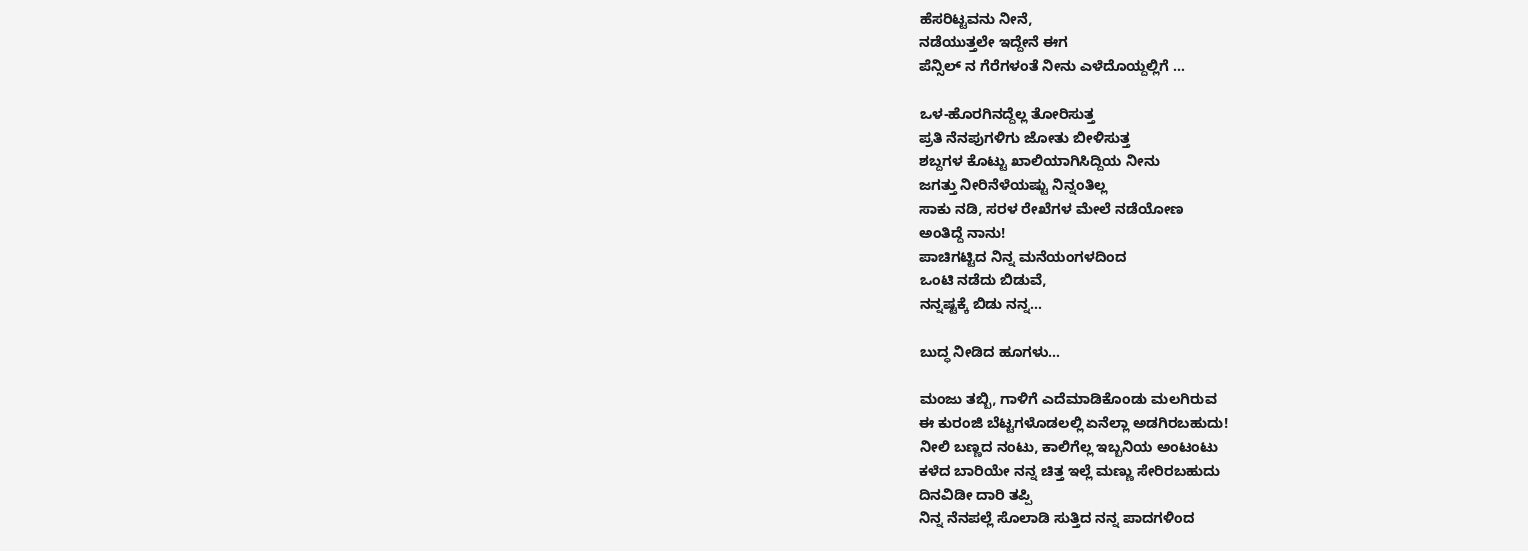ಹೆಸರಿಟ್ಟವನು ನೀನೆ,
ನಡೆಯುತ್ತಲೇ ಇದ್ದೇನೆ ಈಗ
ಪೆನ್ಸಿಲ್ ನ ಗೆರೆಗಳಂತೆ ನೀನು ಎಳೆದೊಯ್ದಲ್ಲಿಗೆ …

ಒಳ-ಹೊರಗಿನದ್ದೆಲ್ಲ ತೋರಿಸುತ್ತ
ಪ್ರತಿ ನೆನಪುಗಳಿಗು ಜೋತು ಬೀಳಿಸುತ್ತ
ಶಬ್ದಗಳ ಕೊಟ್ಟು ಖಾಲಿಯಾಗಿಸಿದ್ದಿಯ ನೀನು
ಜಗತ್ತು ನೀರಿನೆಳೆಯಷ್ಟು ನಿನ್ನಂತಿಲ್ಲ
ಸಾಕು ನಡಿ, ಸರಳ ರೇಖೆಗಳ ಮೇಲೆ ನಡೆಯೋಣ
ಅಂತಿದ್ದೆ ನಾನು!
ಪಾಚಿಗಟ್ಟಿದ ನಿನ್ನ ಮನೆಯಂಗಳದಿಂದ
ಒಂಟಿ ನಡೆದು ಬಿಡುವೆ,
ನನ್ನಷ್ಟಕ್ಕೆ ಬಿಡು ನನ್ನ…

ಬುದ್ಧ ನೀಡಿದ ಹೂಗಳು…

ಮಂಜು ತಬ್ಬಿ, ಗಾಳಿಗೆ ಎದೆಮಾಡಿಕೊಂಡು ಮಲಗಿರುವ
ಈ ಕುರಂಜಿ ಬೆಟ್ಟಗಳೊಡಲಲ್ಲಿ ಏನೆಲ್ಲಾ ಅಡಗಿರಬಹುದು!
ನೀಲಿ ಬಣ್ಣದ ನಂಟು, ಕಾಲಿಗೆಲ್ಲ ಇಬ್ಬನಿಯ ಅಂಟಂಟು
ಕಳೆದ ಬಾರಿಯೇ ನನ್ನ ಚಿತ್ತ ಇಲ್ಲೆ ಮಣ್ಣು ಸೇರಿರಬಹುದು
ದಿನವಿಡೀ ದಾರಿ ತಪ್ಪಿ
ನಿನ್ನ ನೆನಪಲ್ಲೆ ಸೊಲಾಡಿ ಸುತ್ತಿದ ನನ್ನ ಪಾದಗಳಿಂದ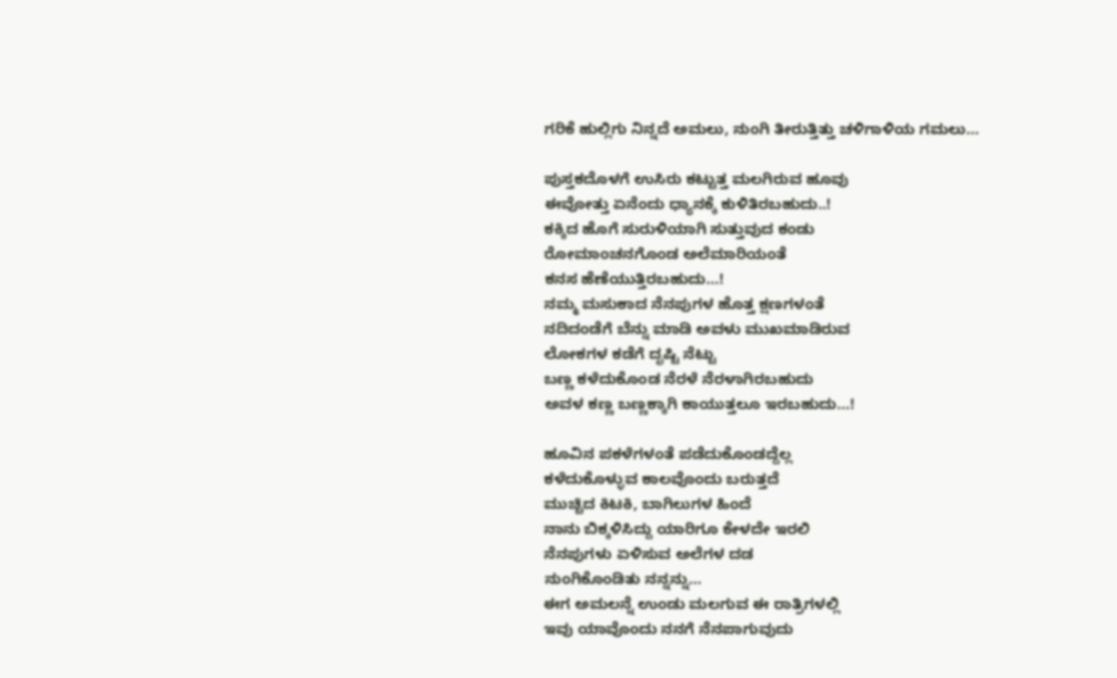ಗರಿಕೆ ಹುಲ್ಲಿಗು ನಿನ್ನದೆ ಅಮಲು, ನುಂಗಿ ತೀರುತ್ತಿತ್ತು ಚಳಿಗಾಳಿಯ ಗಮಲು…

ಪುಸ್ತಕದೊಳಗೆ ಉಸಿರು ಕಟ್ಟುತ್ತ ಮಲಗಿರುವ ಹೂವು
ಈವೋತ್ತು ಏನೆಂದು ಧ್ಯಾನಕ್ಕೆ ಕುಳಿತಿರಬಹುದು..!
ಕಕ್ಕಿದ ಹೊಗೆ ಸುರುಳಿಯಾಗಿ ಸುತ್ತುವುದ ಕಂಡು
ರೋಮಾಂಚನಗೊಂಡ ಅಲೆಮಾರಿಯಂತೆ
ಕನಸ ಹೆಣೆಯುತ್ತಿರಬಹುದು…!
ನಮ್ಮ ಮಸುಕಾದ ನೆನಪುಗಳ ಹೊತ್ತ ಕ್ಷಣಗಳಂತೆ
ನದಿದಂಡೆಗೆ ಬೆನ್ನು ಮಾಡಿ ಅವಳು ಮುಖಮಾಡಿರುವ
ಲೋಕಗಳ ಕಡೆಗೆ ದೃಷ್ಟಿ ನೆಟ್ಟು
ಬಣ್ಣ ಕಳೆದುಕೊಂಡ ನೆರಳೆ ನೆರಳಾಗಿರಬಹುದು
ಅವಳ ಕಣ್ಣ ಬಣ್ಣಕ್ಕಾಗಿ ಕಾಯುತ್ತಲೂ ಇರಬಹುದು…!

ಹೂವಿನ ಪಕಳೆಗಳಂತೆ ಪಡೆದುಕೊಂಡದ್ದೆಲ್ಲ
ಕಳೆದುಕೊಳ್ಳುವ ಕಾಲವೊಂದು ಬರುತ್ತದೆ
ಮುಚ್ಚಿದ ಕಿಟಕಿ, ಬಾಗಿಲುಗಳ ಹಿಂದೆ
ನಾನು ಬಿಕ್ಕಳಿಸಿದ್ದು ಯಾರಿಗೂ ಕೇಳದೇ ಇರಲಿ
ನೆನಪುಗಳು ಏಳಿಸುವ ಅಲೆಗಳ ದಡ
ನುಂಗಿಕೊಂಡಿತು ನನ್ನನ್ನು…
ಈಗ ಅಮಲನ್ನೆ ಉಂಡು ಮಲಗುವ ಈ ರಾತ್ರಿಗಳಲ್ಲಿ
ಇವು ಯಾವೊಂದು ನನಗೆ ನೆನಪಾಗುವುದು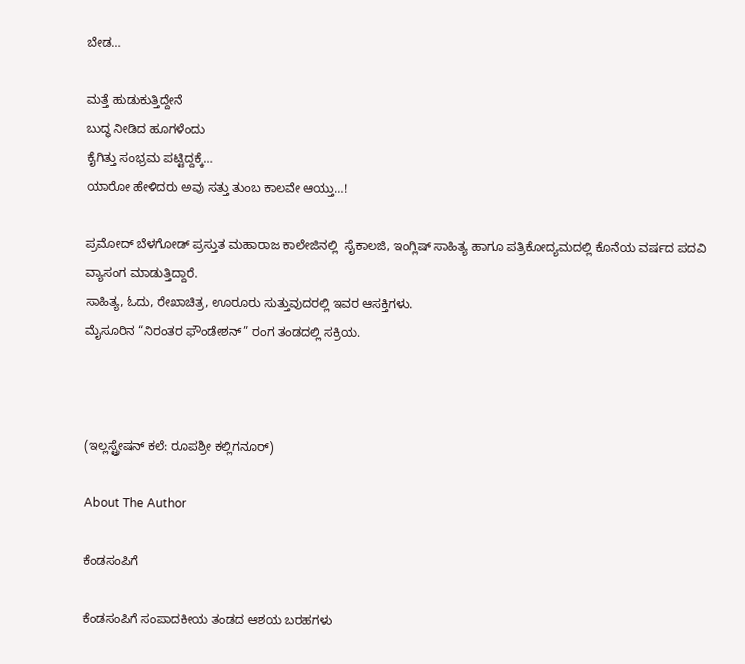ಬೇಡ…

ಮತ್ತೆ ಹುಡುಕುತ್ತಿದ್ದೇನೆ
ಬುದ್ಧ ನೀಡಿದ ಹೂಗಳೆಂದು
ಕೈಗಿತ್ತು ಸಂಭ್ರಮ ಪಟ್ಟಿದ್ದಕ್ಕೆ…
ಯಾರೋ ಹೇಳಿದರು ಅವು ಸತ್ತು ತುಂಬ ಕಾಲವೇ ಆಯ್ತು…!

ಪ್ರಮೋದ್ ಬೆಳಗೋಡ್ ಪ್ರಸ್ತುತ ಮಹಾರಾಜ ಕಾಲೇಜಿನಲ್ಲಿ  ಸೈಕಾಲಜಿ, ಇಂಗ್ಲಿಷ್ ಸಾಹಿತ್ಯ ಹಾಗೂ ಪತ್ರಿಕೋದ್ಯಮದಲ್ಲಿ ಕೊನೆಯ ವರ್ಷದ ಪದವಿ ವ್ಯಾಸಂಗ ಮಾಡುತ್ತಿದ್ದಾರೆ.
ಸಾಹಿತ್ಯ, ಓದು, ರೇಖಾಚಿತ್ರ, ಊರೂರು ಸುತ್ತುವುದರಲ್ಲಿ ಇವರ ಆಸಕ್ತಿಗಳು.
ಮೈಸೂರಿನ “ನಿರಂತರ ಫೌಂಡೇಶನ್” ರಂಗ ತಂಡದಲ್ಲಿ ಸಕ್ರಿಯ.



(ಇಲ್ಲಸ್ಟ್ರೇಷನ್ ಕಲೆ: ರೂಪಶ್ರೀ ಕಲ್ಲಿಗನೂರ್)

About The Author

ಕೆಂಡಸಂಪಿಗೆ

ಕೆಂಡಸಂಪಿಗೆ ಸಂಪಾದಕೀಯ ತಂಡದ ಆಶಯ ಬರಹಗಳು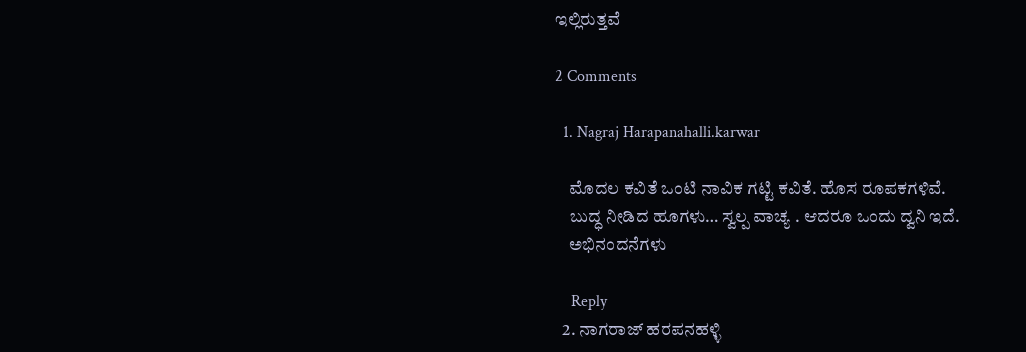ಇಲ್ಲಿರುತ್ತವೆ

2 Comments

  1. Nagraj Harapanahalli.karwar

    ಮೊದಲ ಕವಿತೆ ಒಂಟಿ‌ ನಾವಿಕ ಗಟ್ಟಿ ಕವಿತೆ. ಹೊಸ ರೂಪಕಗಳಿವೆ.
    ಬುದ್ಧ ನೀಡಿದ ಹೂಗಳು… ಸ್ವಲ್ಪ ವಾಚ್ಯ . ಆದರೂ ‌ಒಂದು ದ್ವನಿ ಇದೆ.
    ಅಭಿನಂದನೆಗಳು

    Reply
  2. ನಾಗರಾಜ್ ಹರಪನಹಳ್ಳಿ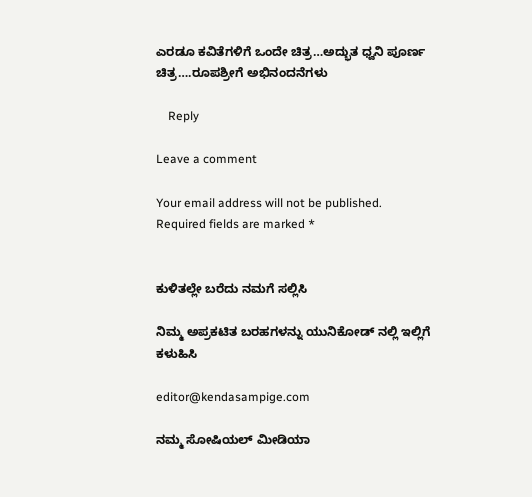ಎರಡೂ ಕವಿತೆಗಳಿಗೆ ಒಂದೇ ಚಿತ್ರ…ಅದ್ಭುತ ಧ್ವನಿ ಪೂರ್ಣ ಚಿತ್ರ….ರೂಪಶ್ರೀಗೆ ಅಭಿನಂದನೆಗಳು

    Reply

Leave a comment

Your email address will not be published. Required fields are marked *


ಕುಳಿತಲ್ಲೇ ಬರೆದು ನಮಗೆ ಸಲ್ಲಿಸಿ

ನಿಮ್ಮ ಅಪ್ರಕಟಿತ ಬರಹಗಳನ್ನು ಯುನಿಕೋಡ್ ನಲ್ಲಿ ಇಲ್ಲಿಗೆ ಕಳುಹಿಸಿ

editor@kendasampige.com

ನಮ್ಮ ಸೋಷಿಯಲ್‌ ಮೀಡಿಯಾ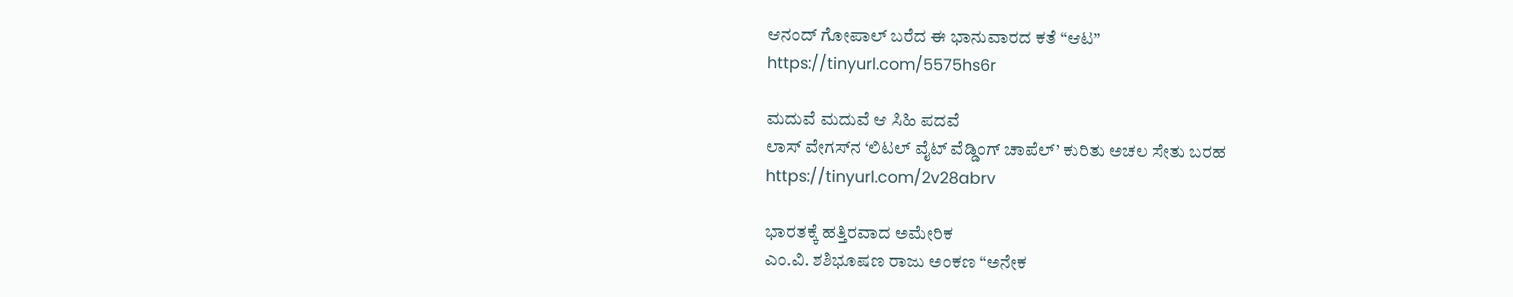ಆನಂದ್‌ ಗೋಪಾಲ್‌ ಬರೆದ ಈ ಭಾನುವಾರದ ಕತೆ “ಆಟ”
https://tinyurl.com/5575hs6r

ಮದುವೆ ಮದುವೆ ಆ ಸಿಹಿ ಪದವೆ
ಲಾಸ್‌ ವೇಗಸ್‌ನ ‘ಲಿಟಲ್ ವೈಟ್ ವೆಡ್ಡಿಂಗ್ ಚಾಪೆಲ್’ ಕುರಿತು ಅಚಲ ಸೇತು ಬರಹ
https://tinyurl.com/2v28abrv

ಭಾರತಕ್ಕೆ ಹತ್ತಿರವಾದ ಅಮೇರಿಕ
ಎಂ.ವಿ. ಶಶಿಭೂಷಣ ರಾಜು ಅಂಕಣ “ಅನೇಕ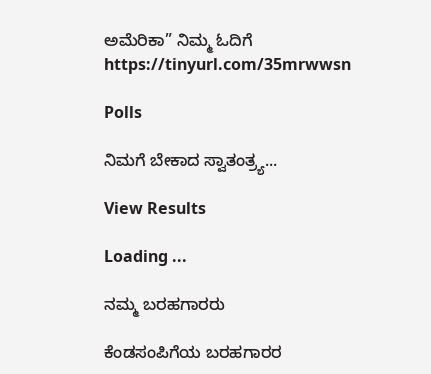ಅಮೆರಿಕಾ” ನಿಮ್ಮ ಓದಿಗೆ
https://tinyurl.com/35mrwwsn

Polls

ನಿಮಗೆ ಬೇಕಾದ ಸ್ವಾತಂತ್ರ್ಯ...

View Results

Loading ...

ನಮ್ಮ ಬರಹಗಾರರು

ಕೆಂಡಸಂಪಿಗೆಯ ಬರಹಗಾರರ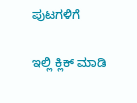ಪುಟಗಳಿಗೆ

ಇಲ್ಲಿ ಕ್ಲಿಕ್ ಮಾಡಿ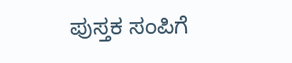ಪುಸ್ತಕ ಸಂಪಿಗೆ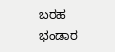ಬರಹ ಭಂಡಾರ